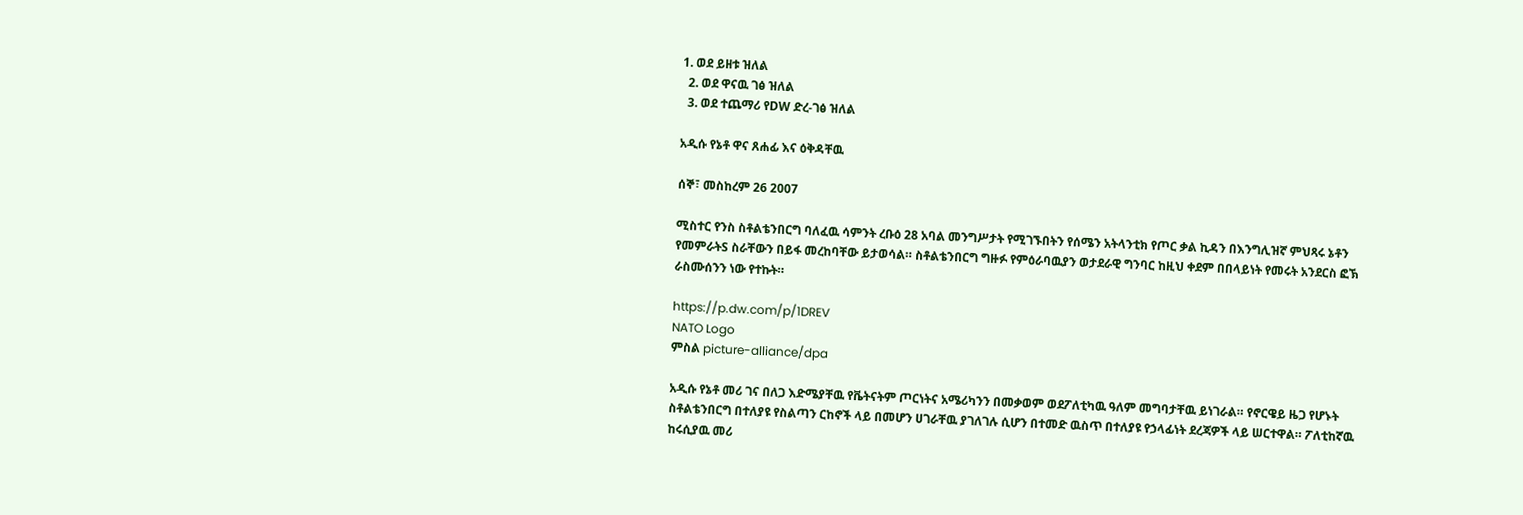1. ወደ ይዘቱ ዝለል
  2. ወደ ዋናዉ ገፅ ዝለል
  3. ወደ ተጨማሪ የDW ድረ-ገፅ ዝለል

አዲሱ የኔቶ ዋና ጸሐፊ እና ዕቅዳቸዉ

ሰኞ፣ መስከረም 26 2007

ሚስተር የንስ ስቶልቴንበርግ ባለፈዉ ሳምንት ረቡዕ 28 አባል መንግሥታት የሚገኙበትን የሰሜን አትላንቲክ የጦር ቃል ኪዳን በእንግሊዝኛ ምህጻሩ ኔቶን የመምራትS ስራቸውን በይፋ መረከባቸው ይታወሳል። ስቶልቴንበርግ ግዙፉ የምዕራባዉያን ወታደራዊ ግንባር ከዚህ ቀደም በበላይነት የመሩት አንደርስ ፎኽ ራስሙሰንን ነው የተኩት።

https://p.dw.com/p/1DREV
NATO Logo
ምስል picture-alliance/dpa

አዲሱ የኔቶ መሪ ገና በለጋ እድሜያቸዉ የቬትናትም ጦርነትና አሜሪካንን በመቃወም ወደፖለቲካዉ ዓለም መግባታቸዉ ይነገራል። የኖርዌይ ዜጋ የሆኑት ስቶልቴንበርግ በተለያዩ የስልጣን ርከኖች ላይ በመሆን ሀገራቸዉ ያገለገሉ ሲሆን በተመድ ዉስጥ በተለያዩ የኃላፊነት ደረጃዎች ላይ ሠርተዋል። ፖለቲከኛዉ ከሩሲያዉ መሪ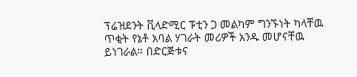ፕሬዝደንት ቪላድሚር ፑቲን ጋ መልካም ግንኙነት ካላቸዉ ጥቂት የኔቶ አባል ሃገራት መሪዎች አንዱ መሆናቸዉ ይነገራል። በድርጅቱና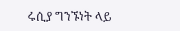ሩሲያ ግንኙነት ላይ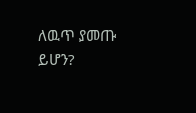ለዉጥ ያመጡ ይሆን?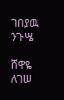ገበያዉ ንጉሤ

ሸዋዬ ለገሠ